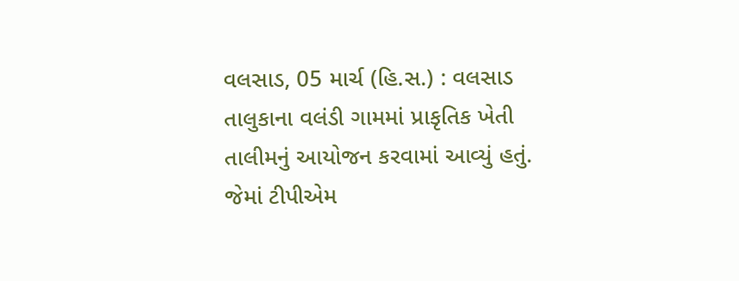વલસાડ, 05 માર્ચ (હિ.સ.) : વલસાડ તાલુકાના વલંડી ગામમાં પ્રાકૃતિક ખેતી તાલીમનું આયોજન કરવામાં આવ્યું હતું. જેમાં ટીપીએમ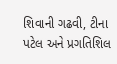શિવાની ગઢવી, ટીના પટેલ અને પ્રગતિશિલ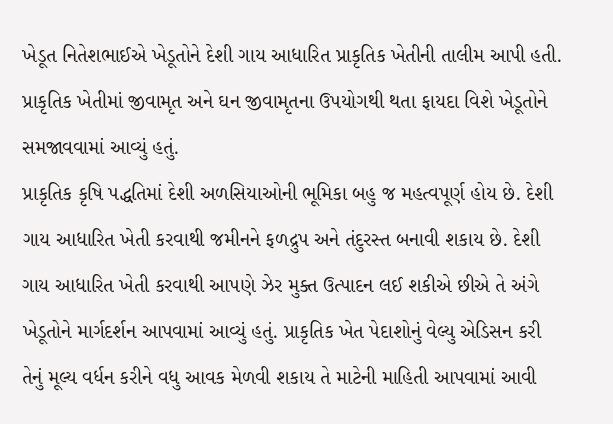ખેડૂત નિતેશભાઈએ ખેડૂતોને દેશી ગાય આધારિત પ્રાકૃતિક ખેતીની તાલીમ આપી હતી. પ્રાકૃતિક ખેતીમાં જીવામૃત અને ઘન જીવામૃતના ઉપયોગથી થતા ફાયદા વિશે ખેડૂતોને સમજાવવામાં આવ્યું હતું.
પ્રાકૃતિક કૃષિ પદ્ધતિમાં દેશી અળસિયાઓની ભૂમિકા બહુ જ મહત્વપૂર્ણ હોય છે. દેશી ગાય આધારિત ખેતી કરવાથી જમીનને ફળદ્રુપ અને તંદુરસ્ત બનાવી શકાય છે. દેશી ગાય આધારિત ખેતી કરવાથી આપણે ઝેર મુક્ત ઉત્પાદન લઈ શકીએ છીએ તે અંગે ખેડૂતોને માર્ગદર્શન આપવામાં આવ્યું હતું. પ્રાકૃતિક ખેત પેદાશોનું વેલ્યુ એડિસન કરી તેનું મૂલ્ય વર્ધન કરીને વધુ આવક મેળવી શકાય તે માટેની માહિતી આપવામાં આવી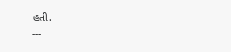હતી.
---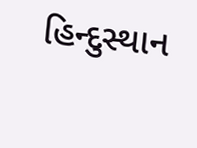હિન્દુસ્થાન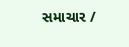સમાચાર /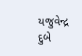યજુવેન્દ્ર દુબે